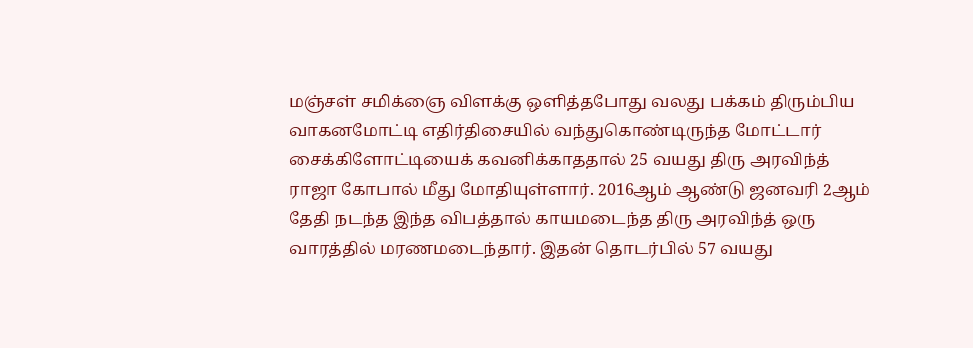மஞ்சள் சமிக்ஞை விளக்கு ஒளித்தபோது வலது பக்கம் திரும்பிய வாகனமோட்டி எதிர்திசையில் வந்துகொண்டிருந்த மோட்டார் சைக்கிளோட்டியைக் கவனிக்காததால் 25 வயது திரு அரவிந்த் ராஜா கோபால் மீது மோதியுள்ளார். 2016ஆம் ஆண்டு ஜனவரி 2ஆம் தேதி நடந்த இந்த விபத்தால் காயமடைந்த திரு அரவிந்த் ஒரு வாரத்தில் மரணமடைந்தார். இதன் தொடர்பில் 57 வயது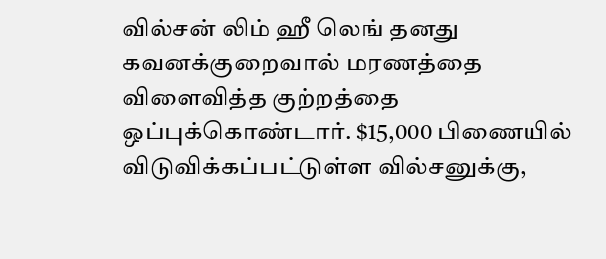வில்சன் லிம் ஹீ லெங் தனது கவனக்குறைவால் மரணத்தை விளைவித்த குற்றத்தை ஒப்புக்கொண்டார். $15,000 பிணையில் விடுவிக்கப்பட்டுள்ள வில்சனுக்கு,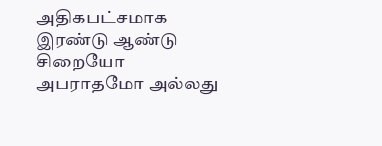அதிகபட்சமாக இரண்டு ஆண்டு சிறையோ அபராதமோ அல்லது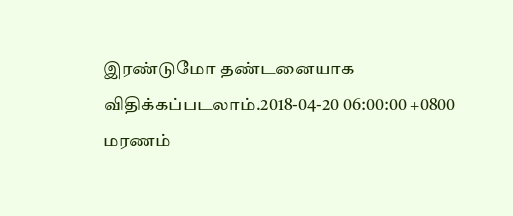இரண்டுமோ தண்டனையாக விதிக்கப்படலாம்.2018-04-20 06:00:00 +0800
மரணம்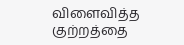விளைவித்த குற்றத்தை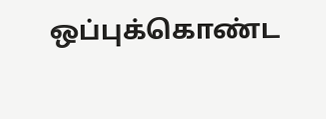ஒப்புக்கொண்ட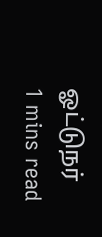ஓட்டுநர்
1 mins read